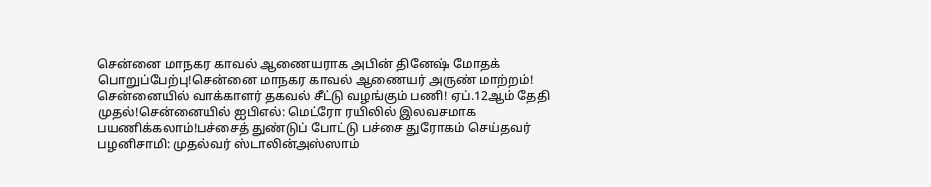சென்னை மாநகர காவல் ஆணையராக அபின் தினேஷ் மோதக் பொறுப்பேற்பு!சென்னை மாநகர காவல் ஆணையர் அருண் மாற்றம்! சென்னையில் வாக்காளர் தகவல் சீட்டு வழங்கும் பணி! ஏப்.12ஆம் தேதி முதல்!சென்னையில் ஐபிஎல்: மெட்ரோ ரயிலில் இலவசமாக பயணிக்கலாம்!பச்சைத் துண்டுப் போட்டு பச்சை துரோகம் செய்தவர் பழனிசாமி: முதல்வர் ஸ்டாலின்அஸ்ஸாம்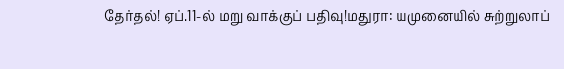தேர்தல்! ஏப்.11-ல் மறு வாக்குப் பதிவு!மதுரா: யமுனையில் சுற்றுலாப்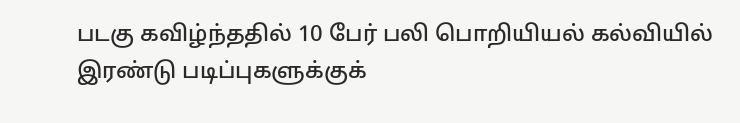படகு கவிழ்ந்ததில் 10 பேர் பலி பொறியியல் கல்வியில் இரண்டு படிப்புகளுக்குக்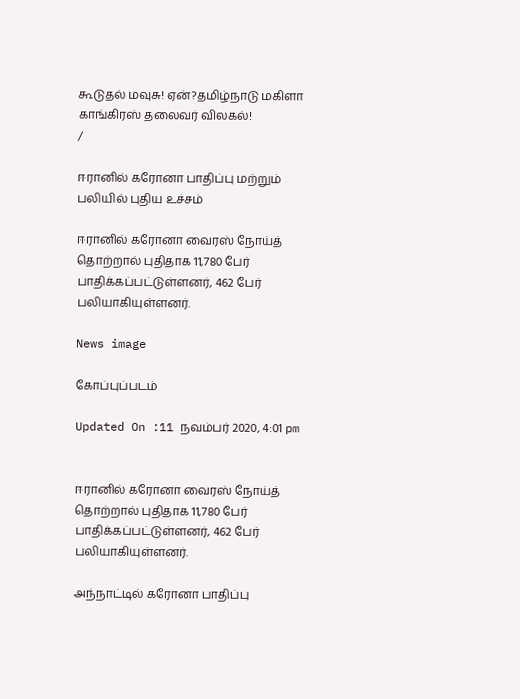கூடுதல் மவுசு! ஏன்?தமிழ்நாடு மகிளா காங்கிரஸ் தலைவர் விலகல்!
/

ஈரானில் கரோனா பாதிப்பு மற்றும் பலியில் புதிய உச்சம்

ஈரானில் கரோனா வைரஸ் நோய்த் தொற்றால் புதிதாக 11,780 பேர் பாதிக்கப்பட்டுள்ளனர், 462 பேர் பலியாகியுள்ளனர்.

News image

கோப்புப்படம்

Updated On :11 நவம்பர் 2020, 4:01 pm


ஈரானில் கரோனா வைரஸ் நோய்த் தொற்றால் புதிதாக 11,780 பேர் பாதிக்கப்பட்டுள்ளனர், 462 பேர் பலியாகியுள்ளனர்.

அந்நாட்டில் கரோனா பாதிப்பு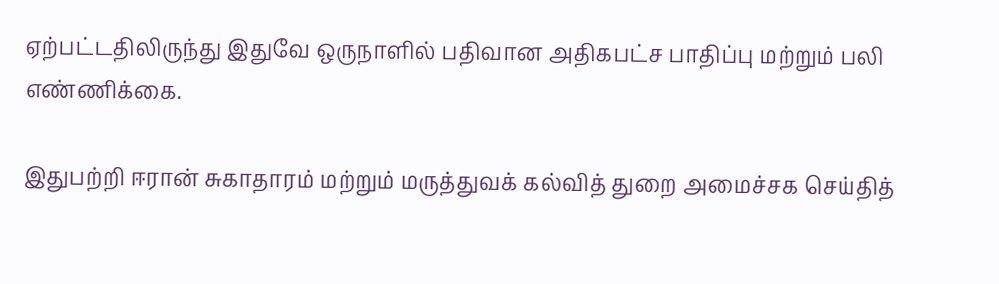ஏற்பட்டதிலிருந்து இதுவே ஒருநாளில் பதிவான அதிகபட்ச பாதிப்பு மற்றும் பலி எண்ணிக்கை.

இதுபற்றி ஈரான் சுகாதாரம் மற்றும் மருத்துவக் கல்வித் துறை அமைச்சக செய்தித்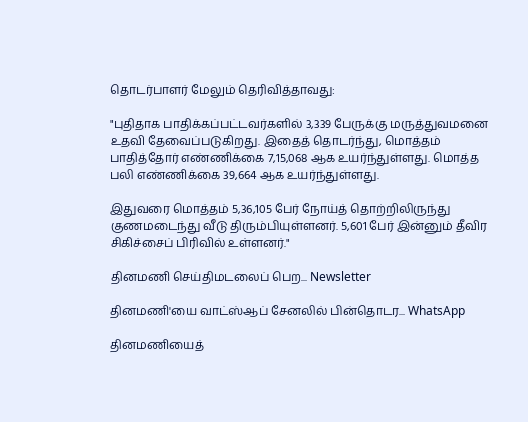தொடர்பாளர் மேலும் தெரிவித்தாவது:

"புதிதாக பாதிக்கப்பட்டவர்களில் 3,339 பேருக்கு மருத்துவமனை உதவி தேவைப்படுகிறது. இதைத் தொடர்ந்து, மொத்தம் பாதித்தோர் எண்ணிக்கை 7,15,068 ஆக உயர்ந்துள்ளது. மொத்த பலி எண்ணிக்கை 39,664 ஆக உயர்ந்துள்ளது.

இதுவரை மொத்தம் 5,36,105 பேர் நோய்த் தொற்றிலிருந்து குணமடைந்து வீடு திரும்பியுள்ளனர். 5,601 பேர் இன்னும் தீவிர சிகிச்சைப் பிரிவில் உள்ளனர்."

தினமணி செய்திமடலைப் பெற... Newsletter

தினமணி'யை வாட்ஸ்ஆப் சேனலில் பின்தொடர... WhatsApp

தினமணியைத்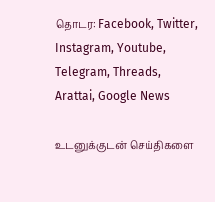தொடர: Facebook, Twitter, Instagram, Youtube, Telegram, Threads, Arattai, Google News

உடனுக்குடன் செய்திகளை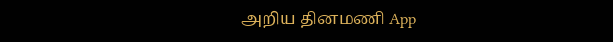அறிய தினமணி App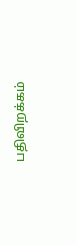பதிவிறக்கம்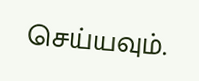செய்யவும்.